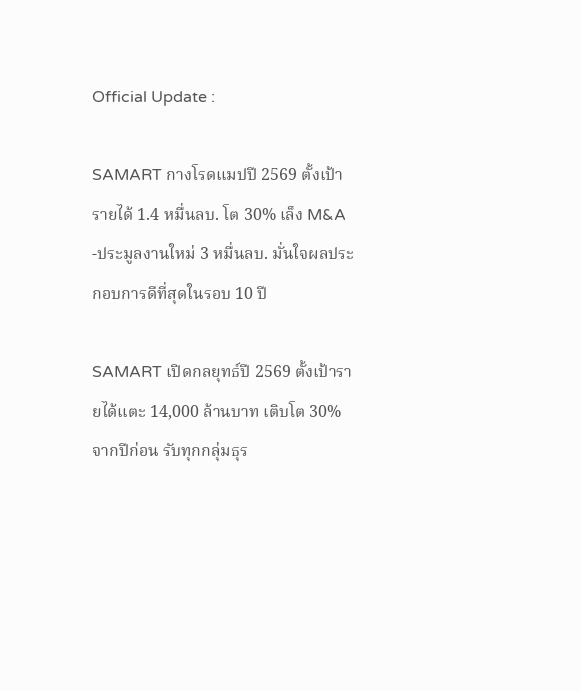Official Update :

SAMART กางโรดแมปปี 2569 ตั้งเป้ารายได้ 1.4 หมื่นลบ. โต 30% เล็ง M&A -ประมูลงานใหม่ 3 หมื่นลบ. มั่นใจผลประกอบการดีที่สุดในรอบ 10 ปี

SAMART เปิดกลยุทธ์ปี 2569 ตั้งเป้ารายได้แตะ 14,000 ล้านบาท เติบโต 30% จากปีก่อน รับทุกกลุ่มธุร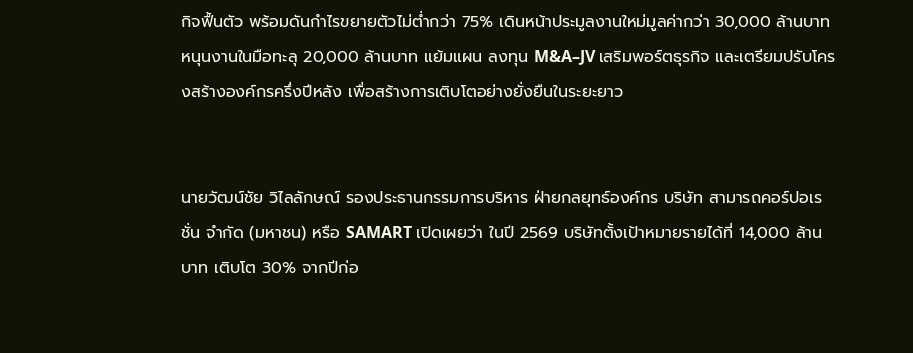กิจฟื้นตัว พร้อมดันกำไรขยายตัวไม่ต่ำกว่า 75% เดินหน้าประมูลงานใหม่มูลค่ากว่า 30,000 ล้านบาท หนุนงานในมือทะลุ 20,000 ล้านบาท แย้มแผน ลงทุน M&A–JV เสริมพอร์ตธุรกิจ และเตรียมปรับโครงสร้างองค์กรครึ่งปีหลัง เพื่อสร้างการเติบโตอย่างยั่งยืนในระยะยาว


นายวัฒน์ชัย วิไลลักษณ์ รองประธานกรรมการบริหาร ฝ่ายกลยุทธ์องค์กร บริษัท สามารถคอร์ปอเรชั่น จำกัด (มหาชน) หรือ SAMART เปิดเผยว่า ในปี 2569 บริษัทตั้งเป้าหมายรายได้ที่ 14,000 ล้านบาท เติบโต 30% จากปีก่อ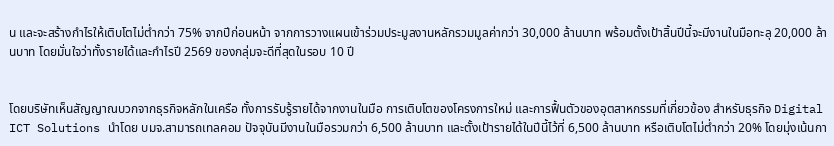น และจะสร้างกำไรให้เติบโตไม่ต่ำกว่า 75% จากปีก่อนหน้า จากการวางแผนเข้าร่วมประมูลงานหลักรวมมูลค่ากว่า 30,000 ล้านบาท พร้อมตั้งเป้าสิ้นปีนี้จะมีงานในมือทะลุ 20,000 ล้านบาท โดยมั่นใจว่าทั้งรายได้และกำไรปี 2569 ของกลุ่มจะดีที่สุดในรอบ 10 ปี


โดยบริษัทเห็นสัญญาณบวกจากธุรกิจหลักในเครือ ทั้งการรับรู้รายได้จากงานในมือ การเติบโตของโครงการใหม่ และการฟื้นตัวของอุตสาหกรรมที่เกี่ยวข้อง สำหรับธุรกิจ Digital ICT Solutions นำโดย บมจ.สามารถเทลคอม ปัจจุบันมีงานในมือรวมกว่า 6,500 ล้านบาท และตั้งเป้ารายได้ในปีนี้ไว้ที่ 6,500 ล้านบาท หรือเติบโตไม่ต่ำกว่า 20% โดยมุ่งเน้นกา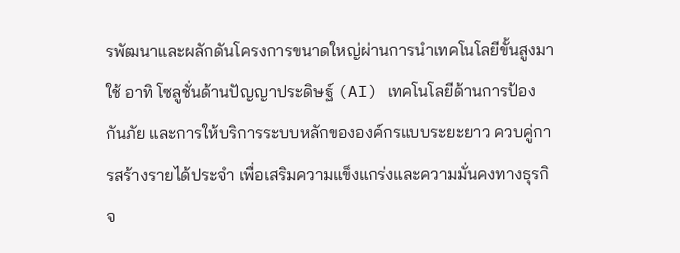รพัฒนาและผลักดันโครงการขนาดใหญ่ผ่านการนำเทคโนโลยีขั้นสูงมาใช้ อาทิ โซลูชั่นด้านปัญญาประดิษฐ์ (AI) เทคโนโลยีด้านการป้องกันภัย และการให้บริการระบบหลักขององค์กรแบบระยะยาว ควบคู่การสร้างรายได้ประจำ เพื่อเสริมความแข็งแกร่งและความมั่นคงทางธุรกิจ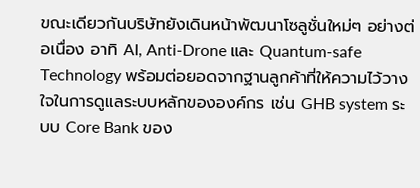ขณะเดียวกันบริษัทยังเดินหน้าพัฒนาโซลูชั่นใหม่ๆ อย่างต่อเนื่อง อาทิ AI, Anti-Drone และ Quantum-safe Technology พร้อมต่อยอดจากฐานลูกค้าที่ให้ความไว้วางใจในการดูแลระบบหลักขององค์กร เช่น GHB system ระบบ Core Bank ของ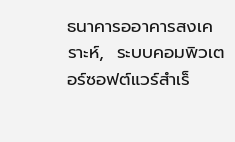ธนาคารออาคารสงเคราะห์,  ระบบคอมพิวเตอร์ซอฟต์แวร์สำเร็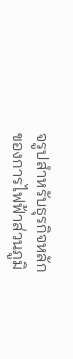จรูปสำหรับธุรกิจหลักของการไฟฟ้าส่วนภูมิ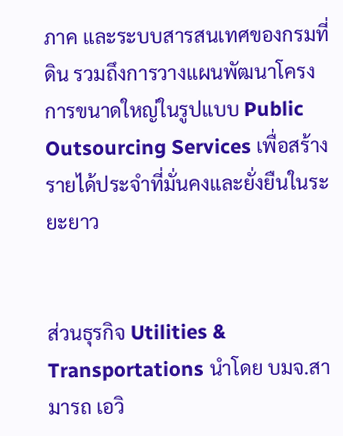ภาค และระบบสารสนเทศของกรมที่ดิน รวมถึงการวางแผนพัฒนาโครงการขนาดใหญ่ในรูปแบบ Public Outsourcing Services เพื่อสร้างรายได้ประจำที่มั่นคงและยั่งยืนในระยะยาว


ส่วนธุรกิจ Utilities & Transportations นำโดย บมจ.สามารถ เอวิ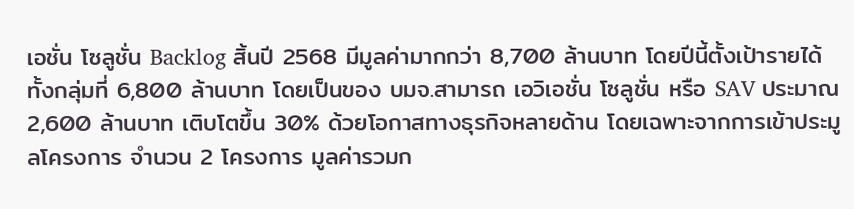เอชั่น โซลูชั่น Backlog สิ้นปี 2568 มีมูลค่ามากกว่า 8,700 ล้านบาท โดยปีนี้ตั้งเป้ารายได้ทั้งกลุ่มที่ 6,800 ล้านบาท โดยเป็นของ บมจ.สามารถ เอวิเอชั่น โซลูชั่น หรือ SAV ประมาณ 2,600 ล้านบาท เติบโตขึ้น 30% ด้วยโอกาสทางธุรกิจหลายด้าน โดยเฉพาะจากการเข้าประมูลโครงการ จำนวน 2 โครงการ มูลค่ารวมก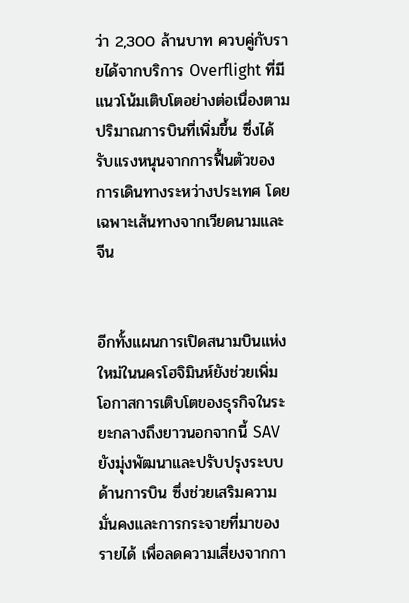ว่า 2,300 ล้านบาท ควบคู่กับรายได้จากบริการ Overflight ที่มีแนวโน้มเติบโตอย่างต่อเนื่องตามปริมาณการบินที่เพิ่มขึ้น ซึ่งได้รับแรงหนุนจากการฟื้นตัวของการเดินทางระหว่างประเทศ โดยเฉพาะเส้นทางจากเวียดนามและจีน


อีกทั้งแผนการเปิดสนามบินแห่งใหม่ในนครโฮจิมินห์ยังช่วยเพิ่มโอกาสการเติบโตของธุรกิจในระยะกลางถึงยาวนอกจากนี้ SAV ยังมุ่งพัฒนาและปรับปรุงระบบด้านการบิน ซึ่งช่วยเสริมความมั่นคงและการกระจายที่มาของรายได้ เพื่อลดความเสี่ยงจากกา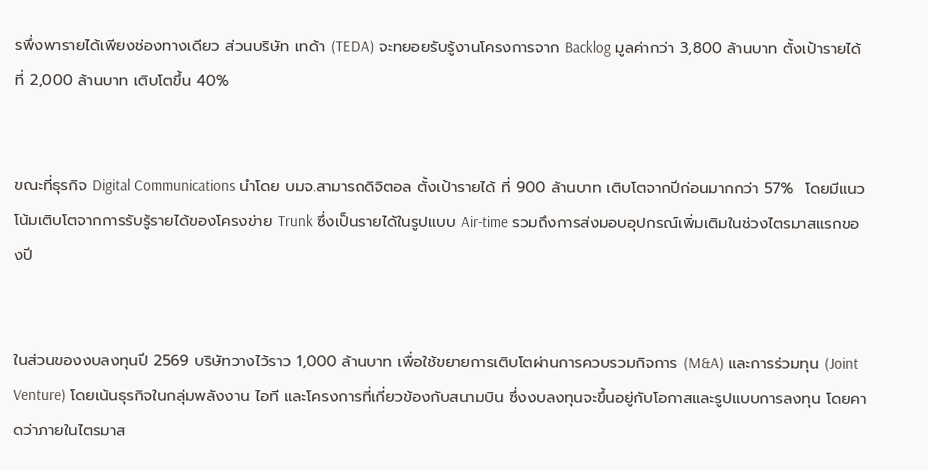รพึ่งพารายได้เพียงช่องทางเดียว ส่วนบริษัท เทด้า (TEDA) จะทยอยรับรู้งานโครงการจาก Backlog มูลค่ากว่า 3,800 ล้านบาท ตั้งเป้ารายได้ที่ 2,000 ล้านบาท เติบโตขึ้น 40%


ขณะที่ธุรกิจ Digital Communications นำโดย บมจ.สามารถดิจิตอล ตั้งเป้ารายได้ ที่ 900 ล้านบาท เติบโตจากปีก่อนมากกว่า 57%  โดยมีแนวโน้มเติบโตจากการรับรู้รายได้ของโครงข่าย Trunk ซึ่งเป็นรายได้ในรูปแบบ Air-time รวมถึงการส่งมอบอุปกรณ์เพิ่มเติมในช่วงไตรมาสแรกของปี


ในส่วนของงบลงทุนปี 2569 บริษัทวางไว้ราว 1,000 ล้านบาท เพื่อใช้ขยายการเติบโตผ่านการควบรวมกิจการ (M&A) และการร่วมทุน (Joint Venture) โดยเน้นธุรกิจในกลุ่มพลังงาน ไอที และโครงการที่เกี่ยวข้องกับสนามบิน ซึ่งงบลงทุนจะขึ้นอยู่กับโอกาสและรูปแบบการลงทุน โดยคาดว่าภายในไตรมาส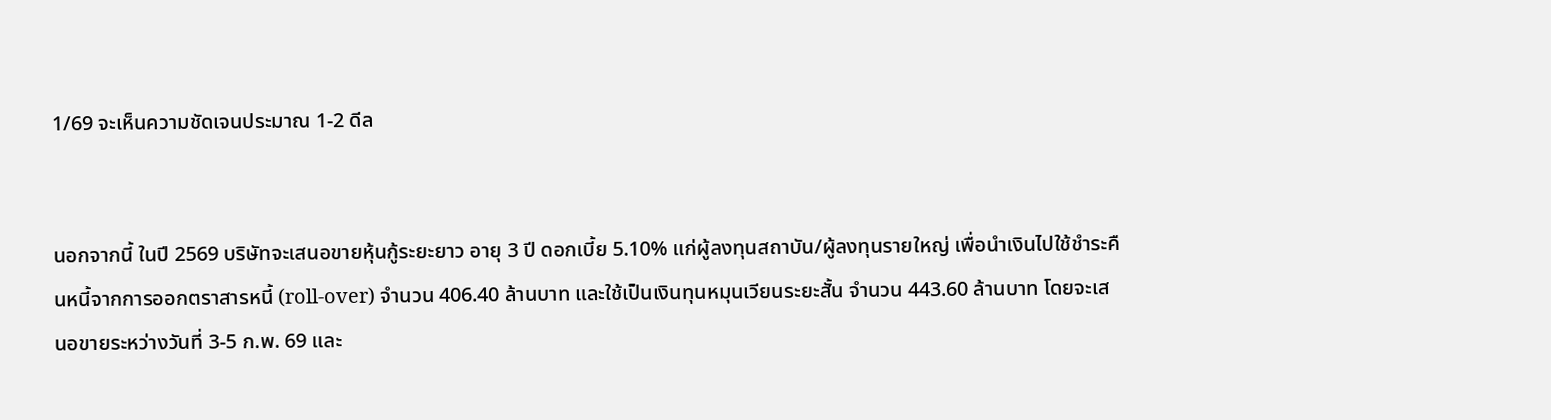1/69 จะเห็นความชัดเจนประมาณ 1-2 ดีล


นอกจากนี้ ในปี 2569 บริษัทจะเสนอขายหุ้นกู้ระยะยาว อายุ 3 ปี ดอกเบี้ย 5.10% แก่ผู้ลงทุนสถาบัน/ผู้ลงทุนรายใหญ่ เพื่อนำเงินไปใช้ชำระคืนหนี้จากการออกตราสารหนี้ (roll-over) จำนวน 406.40 ล้านบาท และใช้เป็นเงินทุนหมุนเวียนระยะสั้น จำนวน 443.60 ล้านบาท โดยจะเสนอขายระหว่างวันที่ 3-5 ก.พ. 69 และ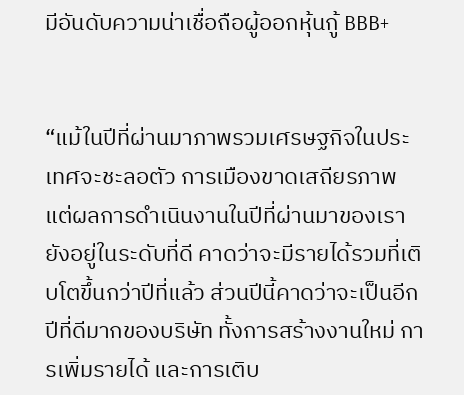มีอันดับความน่าเชื่อถือผู้ออกหุ้นกู้ BBB+


“แม้ในปีที่ผ่านมาภาพรวมเศรษฐกิจในประเทศจะชะลอตัว การเมืองขาดเสถียรภาพ แต่ผลการดำเนินงานในปีที่ผ่านมาของเรายังอยู่ในระดับที่ดี คาดว่าจะมีรายได้รวมที่เติบโตขึ้นกว่าปีที่แล้ว ส่วนปีนี้คาดว่าจะเป็นอีกปีที่ดีมากของบริษัท ทั้งการสร้างงานใหม่ การเพิ่มรายได้ และการเติบ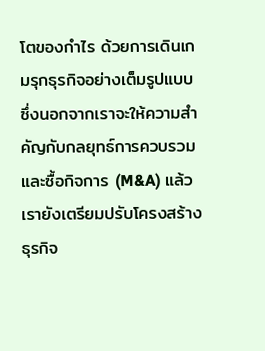โตของกำไร ด้วยการเดินเกมรุกธุรกิจอย่างเต็มรูปแบบ ซึ่งนอกจากเราจะให้ความสำคัญกับกลยุทธ์การควบรวมและซื้อกิจการ (M&A) แล้ว เรายังเตรียมปรับโครงสร้างธุรกิจ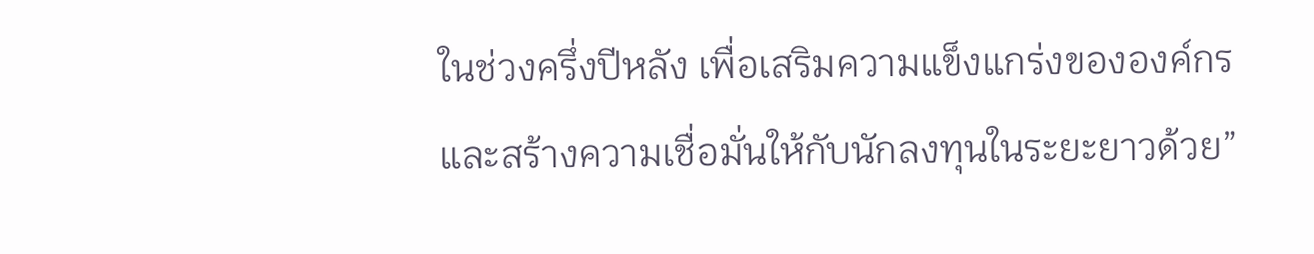ในช่วงครึ่งปีหลัง เพื่อเสริมความแข็งแกร่งขององค์กร และสร้างความเชื่อมั่นให้กับนักลงทุนในระยะยาวด้วย”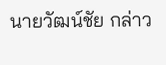นายวัฒน์ชัย กล่าว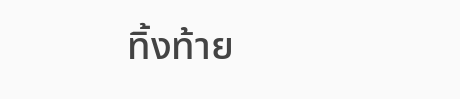ทิ้งท้าย